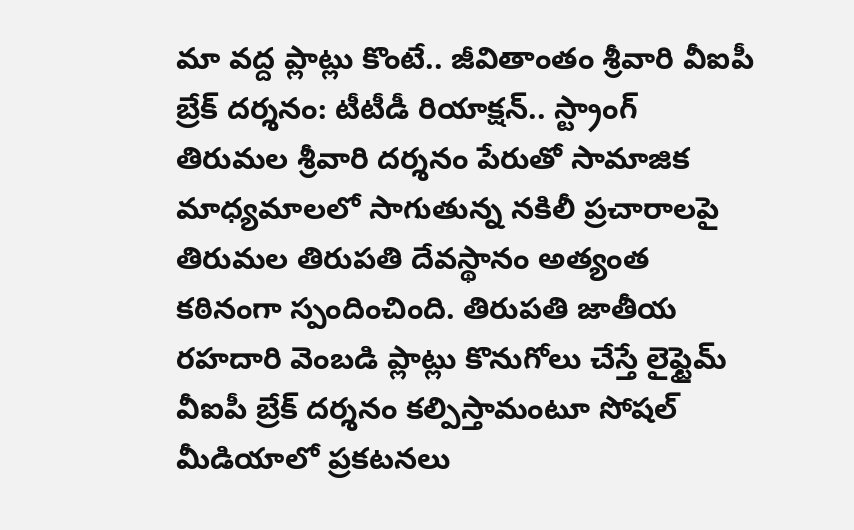మా వద్ద ప్లాట్లు కొంటే.. జీవితాంతం శ్రీవారి వీఐపీ బ్రేక్ దర్శనం: టీటీడీ రియాక్షన్.. స్ట్రాంగ్
తిరుమల శ్రీవారి దర్శనం పేరుతో సామాజిక మాధ్యమాలలో సాగుతున్న నకిలీ ప్రచారాలపై తిరుమల తిరుపతి దేవస్థానం అత్యంత కఠినంగా స్పందించింది. తిరుపతి జాతీయ రహదారి వెంబడి ప్లాట్లు కొనుగోలు చేస్తే లైఫ్టైమ్ వీఐపీ బ్రేక్ దర్శనం కల్పిస్తామంటూ సోషల్ మీడియాలో ప్రకటనలు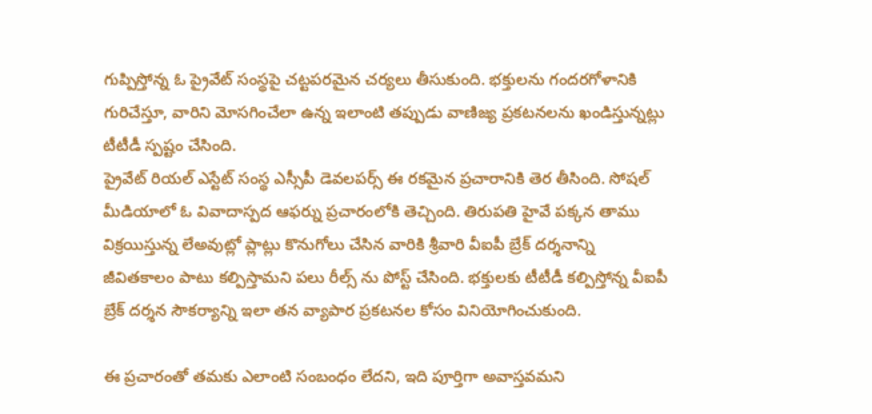గుప్పిస్తోన్న ఓ ప్రైవేట్ సంస్థపై చట్టపరమైన చర్యలు తీసుకుంది. భక్తులను గందరగోళానికి గురిచేస్తూ, వారిని మోసగించేలా ఉన్న ఇలాంటి తప్పుడు వాణిజ్య ప్రకటనలను ఖండిస్తున్నట్లు టీటీడీ స్పష్టం చేసింది.
ప్రైవేట్ రియల్ ఎస్టేట్ సంస్థ ఎస్సీపీ డెవలపర్స్ ఈ రకమైన ప్రచారానికి తెర తీసింది. సోషల్ మీడియాలో ఓ వివాదాస్పద ఆఫర్ను ప్రచారంలోకి తెచ్చింది. తిరుపతి హైవే పక్కన తాము విక్రయిస్తున్న లేఅవుట్లో ప్లాట్లు కొనుగోలు చేసిన వారికి శ్రీవారి వీఐపీ బ్రేక్ దర్శనాన్ని జీవితకాలం పాటు కల్పిస్తామని పలు రీల్స్ ను పోస్ట్ చేసింది. భక్తులకు టీటీడీ కల్పిస్తోన్న వీఐపీ బ్రేక్ దర్శన సౌకర్యాన్ని ఇలా తన వ్యాపార ప్రకటనల కోసం వినియోగించుకుంది.

ఈ ప్రచారంతో తమకు ఎలాంటి సంబంధం లేదని, ఇది పూర్తిగా అవాస్తవమని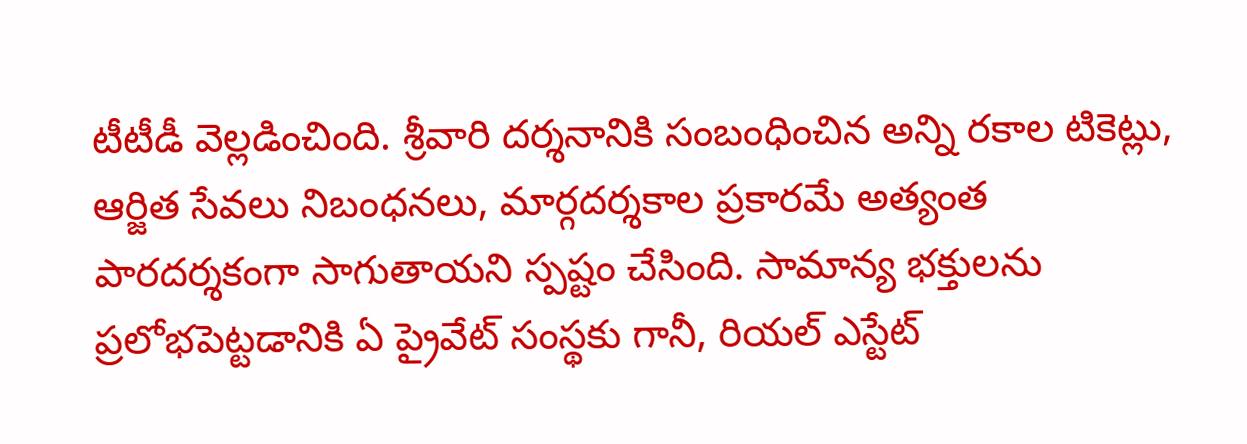టీటీడీ వెల్లడించింది. శ్రీవారి దర్శనానికి సంబంధించిన అన్ని రకాల టికెట్లు, ఆర్జిత సేవలు నిబంధనలు, మార్గదర్శకాల ప్రకారమే అత్యంత పారదర్శకంగా సాగుతాయని స్పష్టం చేసింది. సామాన్య భక్తులను ప్రలోభపెట్టడానికి ఏ ప్రైవేట్ సంస్థకు గానీ, రియల్ ఎస్టేట్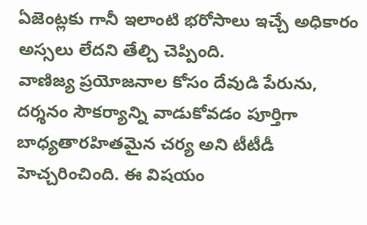ఏజెంట్లకు గానీ ఇలాంటి భరోసాలు ఇచ్చే అధికారం అస్సలు లేదని తేల్చి చెప్పింది.
వాణిజ్య ప్రయోజనాల కోసం దేవుడి పేరును, దర్శనం సౌకర్యాన్ని వాడుకోవడం పూర్తిగా బాధ్యతారహితమైన చర్య అని టీటీడీ హెచ్చరించింది. ఈ విషయం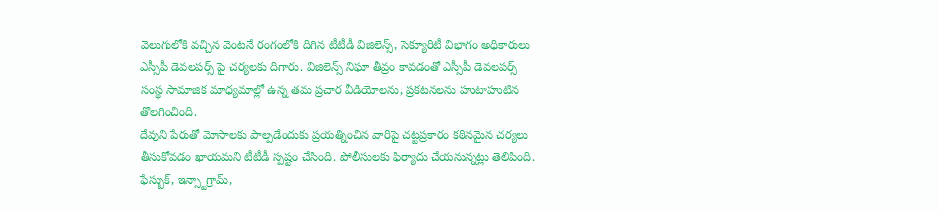వెలుగులోకి వచ్చిన వెంటనే రంగంలోకి దిగిన టీటీడీ విజిలెన్స్, సెక్యూరిటీ విభాగం అధికారులు ఎస్సీపీ డెవలపర్స్ పై చర్యలకు దిగారు. విజిలెన్స్ నిఘా తీవ్రం కావడంతో ఎస్సీపీ డెవలపర్స్ సంస్థ సామాజిక మాధ్యమాల్లో ఉన్న తమ ప్రచార వీడియోలను, ప్రకటనలను హుటాహుటిన తొలగించింది.
దేవుని పేరుతో మోసాలకు పాల్పడేందుకు ప్రయత్నించిన వారిపై చట్టప్రకారం కఠినమైన చర్యలు తీసుకోవడం ఖాయమని టీటీడీ స్పష్టం చేసింది. పోలీసులకు ఫిర్యాదు చేయనున్నట్లు తెలిపింది. ఫేస్బుక్, ఇన్స్టాగ్రామ్,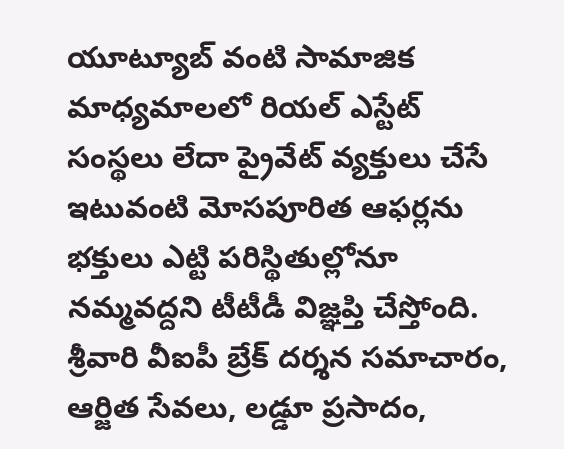యూట్యూబ్ వంటి సామాజిక మాధ్యమాలలో రియల్ ఎస్టేట్ సంస్థలు లేదా ప్రైవేట్ వ్యక్తులు చేసే ఇటువంటి మోసపూరిత ఆఫర్లను భక్తులు ఎట్టి పరిస్థితుల్లోనూ నమ్మవద్దని టీటీడీ విజ్ఞప్తి చేస్తోంది. శ్రీవారి వీఐపీ బ్రేక్ దర్శన సమాచారం, ఆర్జిత సేవలు, లడ్డూ ప్రసాదం,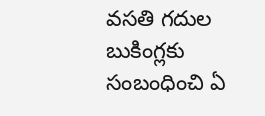వసతి గదుల బుకింగ్లకు సంబంధించి ఏ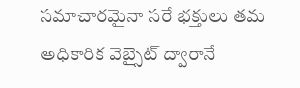సమాచారమైనా సరే భక్తులు తమ అధికారిక వెబ్సైట్ ద్వారానే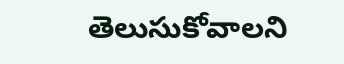తెలుసుకోవాలని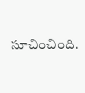సూచించింది.